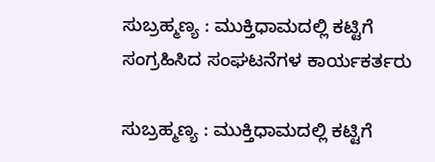ಸುಬ್ರಹ್ಮಣ್ಯ : ಮುಕ್ತಿಧಾಮದಲ್ಲಿ ಕಟ್ಟಿಗೆ ಸಂಗ್ರಹಿಸಿದ ಸಂಘಟನೆಗಳ ಕಾರ್ಯಕರ್ತರು

ಸುಬ್ರಹ್ಮಣ್ಯ : ಮುಕ್ತಿಧಾಮದಲ್ಲಿ ಕಟ್ಟಿಗೆ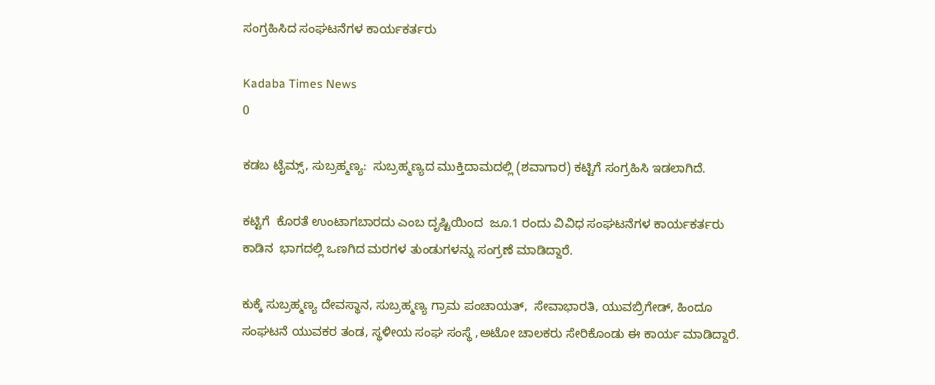ಸಂಗ್ರಹಿಸಿದ ಸಂಘಟನೆಗಳ ಕಾರ್ಯಕರ್ತರು

Kadaba Times News
0

ಕಡಬ ಟೈಮ್ಸ್, ಸುಬ್ರಹ್ಮಣ್ಯ:  ಸುಬ್ರಹ್ಮಣ್ಯದ ಮುಕ್ತಿದಾಮದಲ್ಲಿ (ಶವಾಗಾರ) ಕಟ್ಟಿಗೆ ಸಂಗ್ರಹಿಸಿ ಇಡಲಾಗಿದೆ.

ಕಟ್ಟಿಗೆ  ಕೊರತೆ ಉಂಟಾಗಬಾರದು ಎಂಬ ದೃಷ್ಟಿಯಿಂದ  ಜೂ.1 ರಂದು ವಿವಿಧ ಸಂಘಟನೆಗಳ ಕಾರ್ಯಕರ್ತರು  ಕಾಡಿನ  ಭಾಗದಲ್ಲಿ ಒಣಗಿದ ಮರಗಳ ತುಂಡುಗಳನ್ನು ಸಂಗ್ರಣೆ ಮಾಡಿದ್ದಾರೆ.

ಕುಕ್ಕೆ ಸುಬ್ರಹ್ಮಣ್ಯ ದೇವಸ್ಥಾನ, ಸುಬ್ರಹ್ಮಣ್ಯ ಗ್ರಾಮ ಪಂಚಾಯತ್,  ಸೇವಾಭಾರತಿ, ಯುವಬ್ರಿಗೇಡ್, ಹಿಂದೂ ಸಂಘಟನೆ ಯುವಕರ ತಂಡ, ಸ್ಥಳೀಯ ಸಂಘ ಸಂಸ್ಥೆ ,ಅಟೋ ಚಾಲಕರು ಸೇರಿಕೊಂಡು ಈ ಕಾರ್ಯ ಮಾಡಿದ್ದಾರೆ.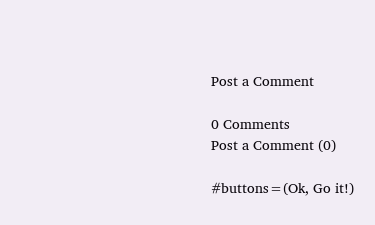Post a Comment

0 Comments
Post a Comment (0)

#buttons=(Ok, Go it!)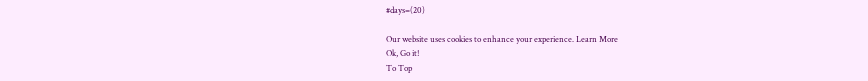#days=(20)

Our website uses cookies to enhance your experience. Learn More
Ok, Go it!
To Top